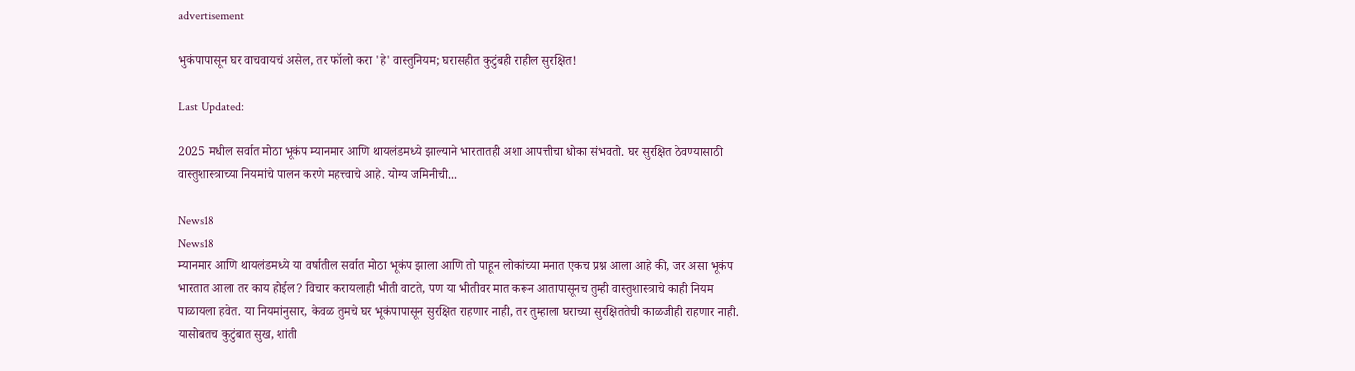advertisement

भुकंपापासून घर वाचवायचं असेल, तर फॉलो करा 'हे' वास्तुनियम; घरासहीत कुटुंबही राहील सुरक्षित!

Last Updated:

2025 मधील सर्वात मोठा भूकंप म्यानमार आणि थायलंडमध्ये झाल्याने भारतातही अशा आपत्तीचा धोका संभवतो. घर सुरक्षित ठेवण्यासाठी वास्तुशास्त्राच्या नियमांचे पालन करणे महत्त्वाचे आहे. योग्य जमिनीची...

News18
News18
म्यानमार आणि थायलंडमध्ये या वर्षातील सर्वात मोठा भूकंप झाला आणि तो पाहून लोकांच्या मनात एकच प्रश्न आला आहे की, जर असा भूकंप भारतात आला तर काय होईल? विचार करायलाही भीती वाटते, पण या भीतीवर मात करून आतापासूनच तुम्ही वास्तुशास्त्राचे काही नियम पाळायला हवेत. या नियमांनुसार, केवळ तुमचे घर भूकंपापासून सुरक्षित राहणार नाही, तर तुम्हाला घराच्या सुरक्षिततेची काळजीही राहणार नाही. यासोबतच कुटुंबात सुख, शांती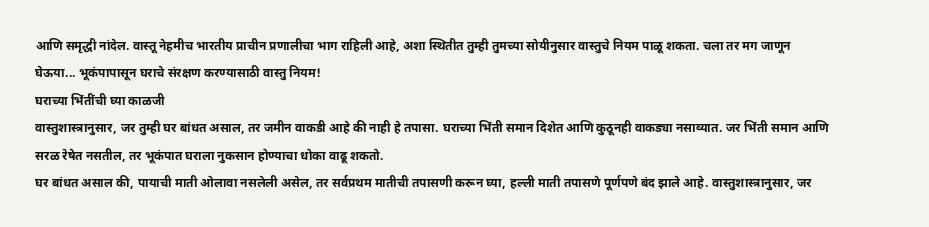आणि समृद्धी नांदेल. वास्तू नेहमीच भारतीय प्राचीन प्रणालीचा भाग राहिली आहे, अशा स्थितीत तुम्ही तुमच्या सोयीनुसार वास्तुचे नियम पाळू शकता. चला तर मग जाणून घेऊया... भूकंपापासून घराचे संरक्षण करण्यासाठी वास्तु नियम!
घराच्या भिंतींची घ्या काळजी
वास्तुशास्त्रानुसार, जर तुम्ही घर बांधत असाल, तर जमीन वाकडी आहे की नाही हे तपासा. घराच्या भिंती समान दिशेत आणि कुठूनही वाकड्या नसाव्यात. जर भिंती समान आणि सरळ रेषेत नसतील, तर भूकंपात घराला नुकसान होण्याचा धोका वाढू शकतो.
घर बांधत असाल की, पायाची माती ओलावा नसलेली असेल, तर सर्वप्रथम मातीची तपासणी करून घ्या, हल्ली माती तपासणे पूर्णपणे बंद झाले आहे. वास्तुशास्त्रानुसार, जर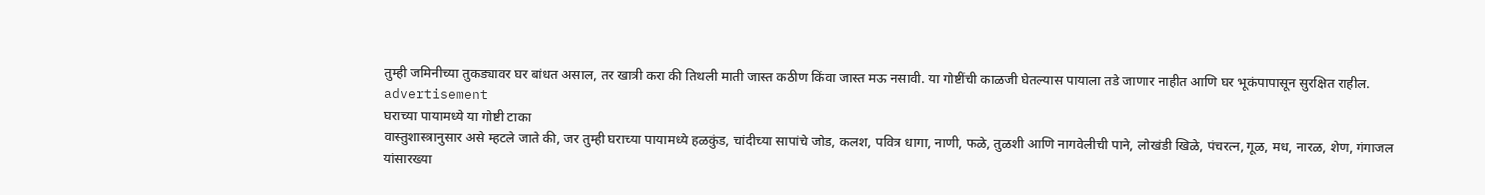तुम्ही जमिनीच्या तुकड्यावर घर बांधत असाल, तर खात्री करा की तिथली माती जास्त कठीण किंवा जास्त मऊ नसावी. या गोष्टींची काळजी घेतल्यास पायाला तडे जाणार नाहीत आणि घर भूकंपापासून सुरक्षित राहील.
advertisement
घराच्या पायामध्ये या गोष्टी टाका
वास्तुशास्त्रानुसार असे म्हटले जाते की, जर तुम्ही घराच्या पायामध्ये हळकुंड, चांदीच्या सापांचे जोड, कलश, पवित्र धागा, नाणी, फळे, तुळशी आणि नागवेलीची पाने, लोखंडी खिळे, पंचरत्न, गूळ, मध, नारळ, शेण, गंगाजल यांसारख्या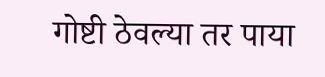गोष्टी ठेवल्या तर पाया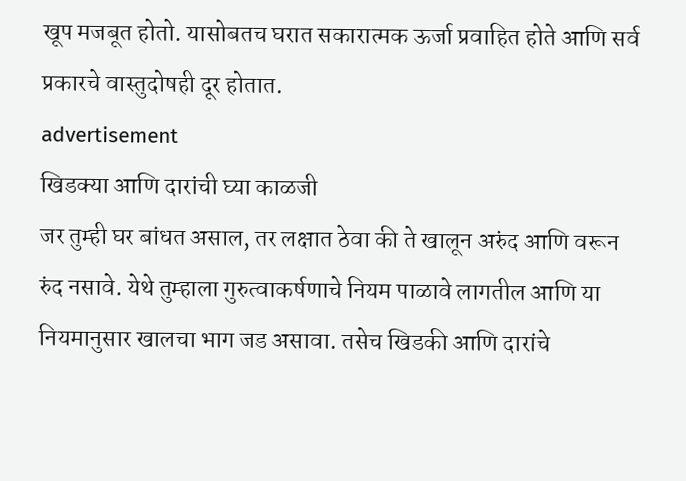खूप मजबूत होतो. यासोबतच घरात सकारात्मक ऊर्जा प्रवाहित होते आणि सर्व प्रकारचे वास्तुदोषही दूर होतात.
advertisement
खिडक्या आणि दारांची घ्या काळजी
जर तुम्ही घर बांधत असाल, तर लक्षात ठेवा की ते खालून अरुंद आणि वरून रुंद नसावे. येथे तुम्हाला गुरुत्वाकर्षणाचे नियम पाळावे लागतील आणि या नियमानुसार खालचा भाग जड असावा. तसेच खिडकी आणि दारांचे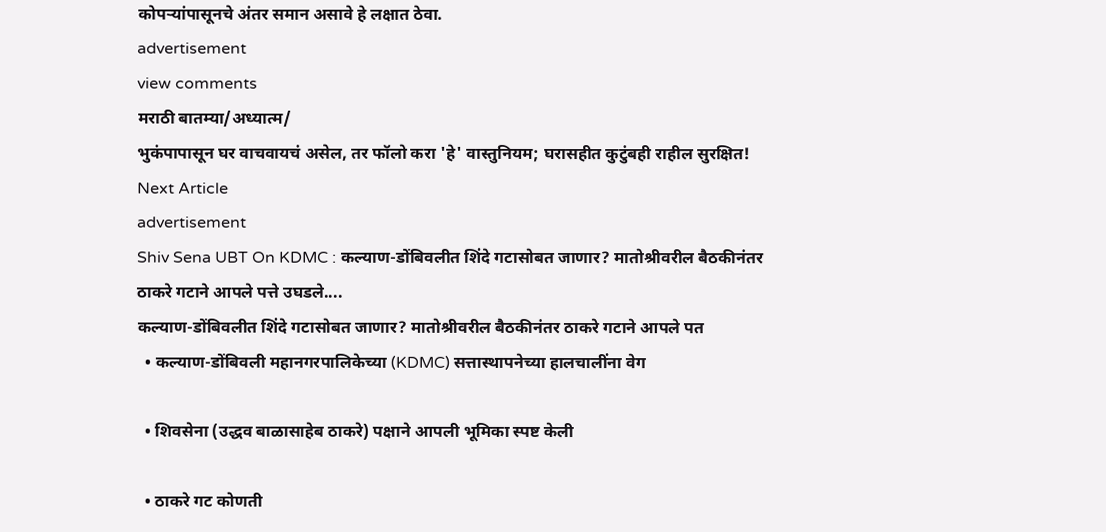कोपऱ्यांपासूनचे अंतर समान असावे हे लक्षात ठेवा.
advertisement
view comments
मराठी बातम्या/अध्यात्म/
भुकंपापासून घर वाचवायचं असेल, तर फॉलो करा 'हे' वास्तुनियम; घरासहीत कुटुंबही राहील सुरक्षित!
Next Article
advertisement
Shiv Sena UBT On KDMC : कल्याण-डोंबिवलीत शिंदे गटासोबत जाणार? मातोश्रीवरील बैठकीनंतर ठाकरे गटाने आपले पत्ते उघडले....
कल्याण-डोंबिवलीत शिंदे गटासोबत जाणार? मातोश्रीवरील बैठकीनंतर ठाकरे गटाने आपले पत
  • कल्याण-डोंबिवली महानगरपालिकेच्या (KDMC) सत्तास्थापनेच्या हालचालींना वेग

  • शिवसेना (उद्धव बाळासाहेब ठाकरे) पक्षाने आपली भूमिका स्पष्ट केली

  • ठाकरे गट कोणती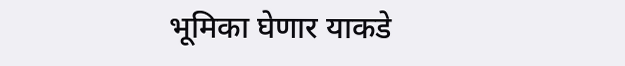भूमिका घेणार याकडे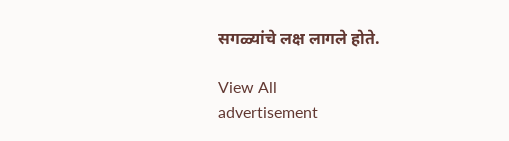सगळ्यांचे लक्ष लागले होते.

View All
advertisement